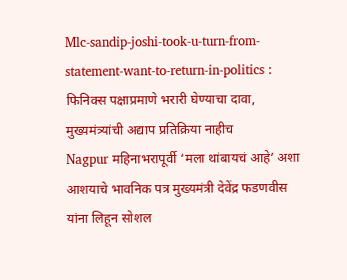Mlc-sandip-joshi-took-u-turn-from-statement-want-to-return-in-politics : फिनिक्स पक्षाप्रमाणे भरारी घेण्याचा दावा, मुख्यमंत्र्यांची अद्याप प्रतिक्रिया नाहीच
Nagpur महिनाभरापूर्वी ‘मला थांबायचं आहे’ अशा आशयाचे भावनिक पत्र मुख्यमंत्री देवेंद्र फडणवीस यांना लिहून सोशल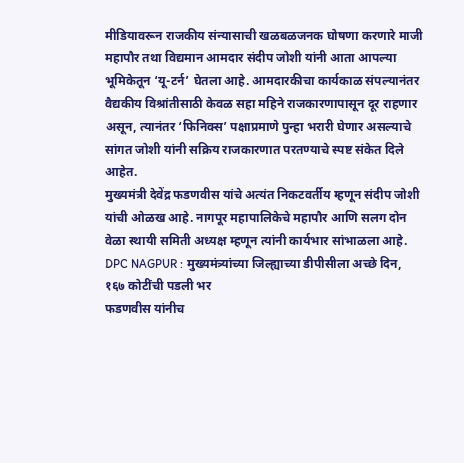मीडियावरून राजकीय संन्यासाची खळबळजनक घोषणा करणारे माजी महापौर तथा विद्यमान आमदार संदीप जोशी यांनी आता आपल्या भूमिकेतून ‘यू-टर्न’ घेतला आहे. आमदारकीचा कार्यकाळ संपल्यानंतर वैद्यकीय विश्रांतीसाठी केवळ सहा महिने राजकारणापासून दूर राहणार असून, त्यानंतर ‘फिनिक्स’ पक्षाप्रमाणे पुन्हा भरारी घेणार असल्याचे सांगत जोशी यांनी सक्रिय राजकारणात परतण्याचे स्पष्ट संकेत दिले आहेत.
मुख्यमंत्री देवेंद्र फडणवीस यांचे अत्यंत निकटवर्तीय म्हणून संदीप जोशी यांची ओळख आहे. नागपूर महापालिकेचे महापौर आणि सलग दोन वेळा स्थायी समिती अध्यक्ष म्हणून त्यांनी कार्यभार सांभाळला आहे.
DPC NAGPUR : मुख्यमंत्र्यांच्या जिल्ह्याच्या डीपीसीला अच्छे दिन, १६७ कोटींची पडली भर
फडणवीस यांनीच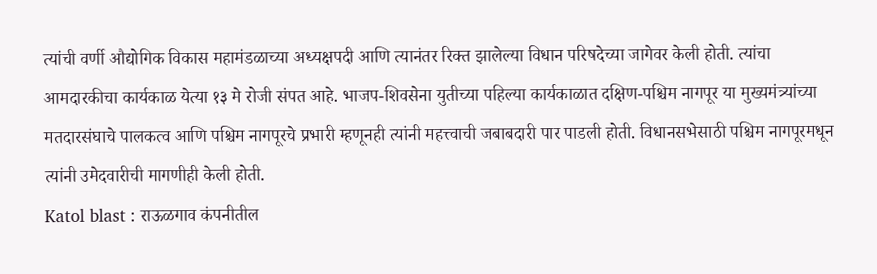त्यांची वर्णी औद्योगिक विकास महामंडळाच्या अध्यक्षपदी आणि त्यानंतर रिक्त झालेल्या विधान परिषदेच्या जागेवर केली होती. त्यांचा आमदारकीचा कार्यकाळ येत्या १३ मे रोजी संपत आहे. भाजप-शिवसेना युतीच्या पहिल्या कार्यकाळात दक्षिण-पश्चिम नागपूर या मुख्यमंत्र्यांच्या मतदारसंघाचे पालकत्व आणि पश्चिम नागपूरचे प्रभारी म्हणूनही त्यांनी महत्त्वाची जबाबदारी पार पाडली होती. विधानसभेसाठी पश्चिम नागपूरमधून त्यांनी उमेदवारीची मागणीही केली होती.
Katol blast : राऊळगाव कंपनीतील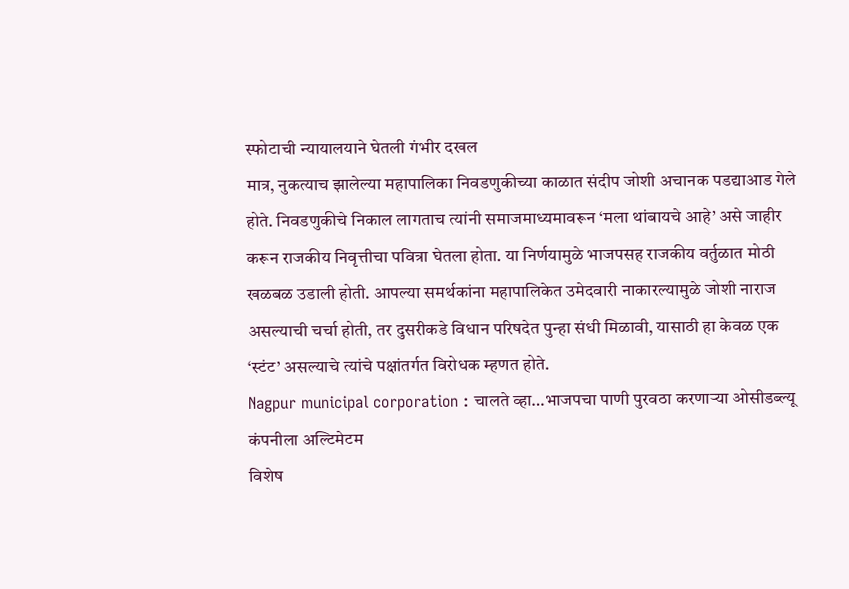स्फोटाची न्यायालयाने घेतली गंभीर दखल
मात्र, नुकत्याच झालेल्या महापालिका निवडणुकीच्या काळात संदीप जोशी अचानक पडद्याआड गेले होते. निवडणुकीचे निकाल लागताच त्यांनी समाजमाध्यमावरून ‘मला थांबायचे आहे’ असे जाहीर करून राजकीय निवृत्तीचा पवित्रा घेतला होता. या निर्णयामुळे भाजपसह राजकीय वर्तुळात मोठी खळबळ उडाली होती. आपल्या समर्थकांना महापालिकेत उमेदवारी नाकारल्यामुळे जोशी नाराज असल्याची चर्चा होती, तर दुसरीकडे विधान परिषदेत पुन्हा संधी मिळावी, यासाठी हा केवळ एक ‘स्टंट’ असल्याचे त्यांचे पक्षांतर्गत विरोधक म्हणत होते.
Nagpur municipal corporation : चालते व्हा…भाजपचा पाणी पुरवठा करणाऱ्या ओसीडब्ल्यू कंपनीला अल्टिमेटम
विशेष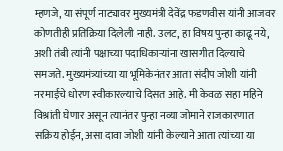म्हणजे, या संपूर्ण नाट्यावर मुख्यमंत्री देवेंद्र फडणवीस यांनी आजवर कोणतीही प्रतिक्रिया दिलेली नाही. उलट, हा विषय पुन्हा काढू नये, अशी तंबी त्यांनी पक्षाच्या पदाधिकाऱ्यांना खासगीत दिल्याचे समजते. मुख्यमंत्र्यांच्या या भूमिकेनंतर आता संदीप जोशी यांनी नरमाईचे धोरण स्वीकारल्याचे दिसत आहे. मी केवळ सहा महिने विश्रांती घेणार असून त्यानंतर पुन्हा नव्या जोमाने राजकारणात सक्रिय होईन, असा दावा जोशी यांनी केल्याने आता त्यांच्या या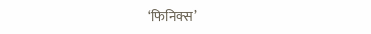‘फिनिक्स’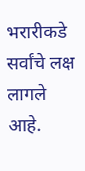भरारीकडे सर्वांचे लक्ष लागले आहे.